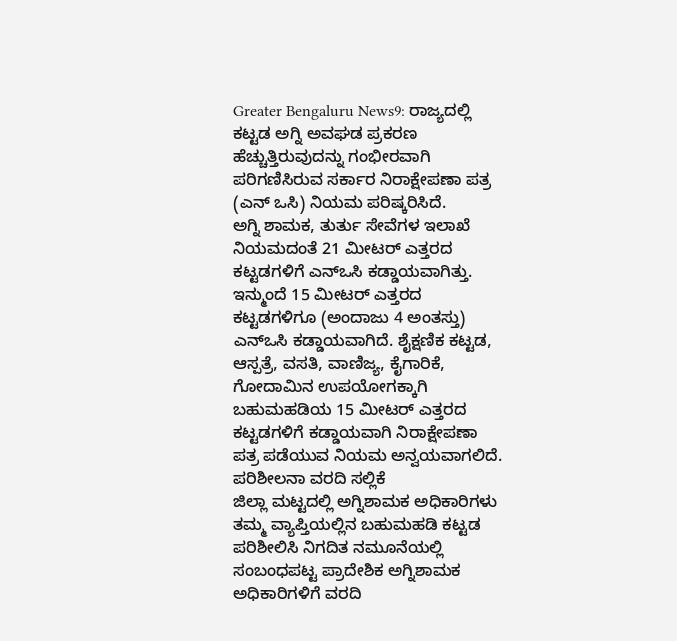Greater Bengaluru News9: ರಾಜ್ಯದಲ್ಲಿ ಕಟ್ಟಡ ಅಗ್ನಿ ಅವಘಡ ಪ್ರಕರಣ ಹೆಚ್ಚುತ್ತಿರುವುದನ್ನು ಗಂಭೀರವಾಗಿ ಪರಿಗಣಿಸಿರುವ ಸರ್ಕಾರ ನಿರಾಕ್ಷೇಪಣಾ ಪತ್ರ (ಎನ್ ಒಸಿ) ನಿಯಮ ಪರಿಷ್ಕರಿಸಿದೆ.
ಅಗ್ನಿ ಶಾಮಕ, ತುರ್ತು ಸೇವೆಗಳ ಇಲಾಖೆ ನಿಯಮದಂತೆ 21 ಮೀಟರ್ ಎತ್ತರದ ಕಟ್ಟಡಗಳಿಗೆ ಎನ್ಒಸಿ ಕಡ್ಡಾಯವಾಗಿತ್ತು. ಇನ್ಮುಂದೆ 15 ಮೀಟರ್ ಎತ್ತರದ ಕಟ್ಟಡಗಳಿಗೂ (ಅಂದಾಜು 4 ಅಂತಸ್ತು) ಎನ್ಒಸಿ ಕಡ್ಡಾಯವಾಗಿದೆ. ಶೈಕ್ಷಣಿಕ ಕಟ್ಟಡ, ಆಸ್ಪತ್ರೆ, ವಸತಿ, ವಾಣಿಜ್ಯ, ಕೈಗಾರಿಕೆ, ಗೋದಾಮಿನ ಉಪಯೋಗಕ್ಕಾಗಿ ಬಹುಮಹಡಿಯ 15 ಮೀಟರ್ ಎತ್ತರದ ಕಟ್ಟಡಗಳಿಗೆ ಕಡ್ಡಾಯವಾಗಿ ನಿರಾಕ್ಷೇಪಣಾ ಪತ್ರ ಪಡೆಯುವ ನಿಯಮ ಅನ್ವಯವಾಗಲಿದೆ.
ಪರಿಶೀಲನಾ ವರದಿ ಸಲ್ಲಿಕೆ
ಜಿಲ್ಲಾ ಮಟ್ಟದಲ್ಲಿ ಅಗ್ನಿಶಾಮಕ ಅಧಿಕಾರಿಗಳು ತಮ್ಮ ವ್ಯಾಪ್ತಿಯಲ್ಲಿನ ಬಹುಮಹಡಿ ಕಟ್ಟಡ ಪರಿಶೀಲಿಸಿ ನಿಗದಿತ ನಮೂನೆಯಲ್ಲಿ ಸಂಬಂಧಪಟ್ಟ ಪ್ರಾದೇಶಿಕ ಅಗ್ನಿಶಾಮಕ ಅಧಿಕಾರಿಗಳಿಗೆ ವರದಿ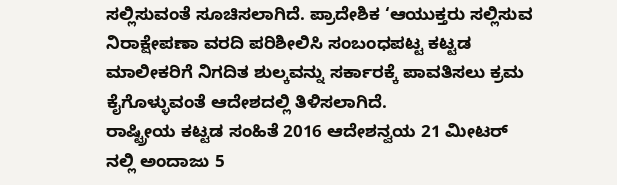ಸಲ್ಲಿಸುವಂತೆ ಸೂಚಿಸಲಾಗಿದೆ. ಪ್ರಾದೇಶಿಕ ‘ಆಯುಕ್ತರು ಸಲ್ಲಿಸುವ ನಿರಾಕ್ಷೇಪಣಾ ವರದಿ ಪರಿಶೀಲಿಸಿ ಸಂಬಂಧಪಟ್ಟ ಕಟ್ಟಡ ಮಾಲೀಕರಿಗೆ ನಿಗದಿತ ಶುಲ್ಕವನ್ನು ಸರ್ಕಾರಕ್ಕೆ ಪಾವತಿಸಲು ಕ್ರಮ ಕೈಗೊಳ್ಳುವಂತೆ ಆದೇಶದಲ್ಲಿ ತಿಳಿಸಲಾಗಿದೆ.
ರಾಷ್ಟ್ರೀಯ ಕಟ್ಟಡ ಸಂಹಿತೆ 2016 ಆದೇಶನ್ವಯ 21 ಮೀಟರ್ ನಲ್ಲಿ ಅಂದಾಜು 5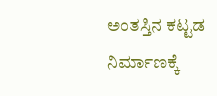ಅಂತಸ್ತಿನ ಕಟ್ಟಡ ನಿರ್ಮಾಣಕ್ಕೆ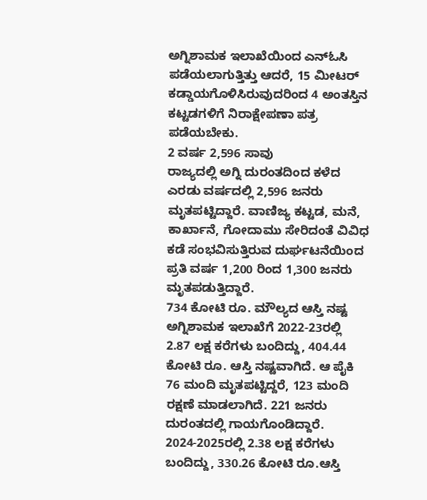ಅಗ್ನಿಶಾಮಕ ಇಲಾಖೆಯಿಂದ ಎನ್ಓಸಿ ಪಡೆಯಲಾಗುತ್ತಿತ್ತು ಆದರೆ, 15 ಮೀಟರ್ ಕಡ್ಡಾಯಗೊಳಿಸಿರುವುದರಿಂದ 4 ಅಂತಸ್ತಿನ ಕಟ್ಟಡಗಳಿಗೆ ನಿರಾಕ್ಷೇಪಣಾ ಪತ್ರ ಪಡೆಯಬೇಕು.
2 ವರ್ಷ 2,596 ಸಾವು
ರಾಜ್ಯದಲ್ಲಿ ಅಗ್ನಿ ದುರಂತದಿಂದ ಕಳೆದ ಎರಡು ವರ್ಷದಲ್ಲಿ 2,596 ಜನರು ಮೃತಪಟ್ಟಿದ್ದಾರೆ. ವಾಣಿಜ್ಯ ಕಟ್ಟಡ, ಮನೆ, ಕಾರ್ಖಾನೆ, ಗೋದಾಮು ಸೇರಿದಂತೆ ವಿವಿಧ ಕಡೆ ಸಂಭವಿಸುತ್ತಿರುವ ದುರ್ಘಟನೆಯಿಂದ ಪ್ರತಿ ವರ್ಷ 1,200 ರಿಂದ 1,300 ಜನರು ಮೃತಪಡುತ್ತಿದ್ದಾರೆ.
734 ಕೋಟಿ ರೂ. ಮೌಲ್ಯದ ಆಸ್ತಿ ನಷ್ಟ
ಅಗ್ನಿಶಾಮಕ ಇಲಾಖೆಗೆ 2022-23ರಲ್ಲಿ 2.87 ಲಕ್ಷ ಕರೆಗಳು ಬಂದಿದ್ದು, 404.44 ಕೋಟಿ ರೂ. ಆಸ್ತಿ ನಷ್ಟವಾಗಿದೆ. ಆ ಪೈಕಿ 76 ಮಂದಿ ಮೃತಪಟ್ಟಿದ್ದರೆ, 123 ಮಂದಿ ರಕ್ಷಣೆ ಮಾಡಲಾಗಿದೆ. 221 ಜನರು ದುರಂತದಲ್ಲಿ ಗಾಯಗೊಂಡಿದ್ದಾರೆ. 2024-2025ರಲ್ಲಿ 2.38 ಲಕ್ಷ ಕರೆಗಳು ಬಂದಿದ್ದು, 330.26 ಕೋಟಿ ರೂ.ಆಸ್ತಿ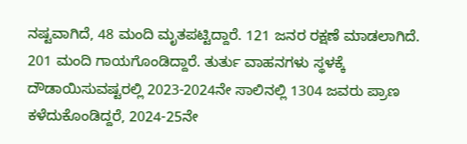ನಷ್ಟವಾಗಿದೆ, 48 ಮಂದಿ ಮೃತಪಟ್ಟಿದ್ದಾರೆ. 121 ಜನರ ರಕ್ಷಣೆ ಮಾಡಲಾಗಿದೆ. 201 ಮಂದಿ ಗಾಯಗೊಂಡಿದ್ದಾರೆ. ತುರ್ತು ವಾಹನಗಳು ಸ್ಥಳಕ್ಕೆ ದೌಡಾಯಿಸುವಷ್ಟರಲ್ಲಿ 2023-2024ನೇ ಸಾಲಿನಲ್ಲಿ 1304 ಜವರು ಪ್ರಾಣ ಕಳೆದುಕೊಂಡಿದ್ದರೆ, 2024-25ನೇ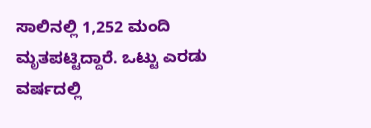ಸಾಲಿನಲ್ಲಿ 1,252 ಮಂದಿ ಮೃತಪಟ್ಟಿದ್ದಾರೆ. ಒಟ್ಟು ಎರಡು ವರ್ಷದಲ್ಲಿ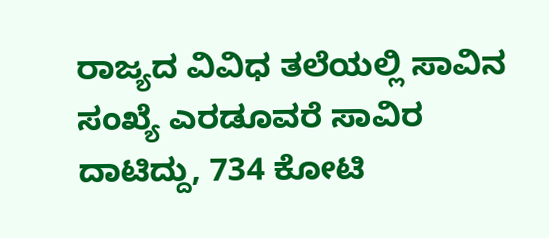ರಾಜ್ಯದ ವಿವಿಧ ತಲೆಯಲ್ಲಿ ಸಾವಿನ ಸಂಖ್ಯೆ ಎರಡೂವರೆ ಸಾವಿರ ದಾಟಿದ್ದು, 734 ಕೋಟಿ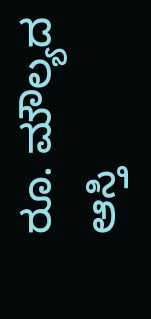ರೂ. ಮೌಲ್ಯದ ಆಸ್ತಿ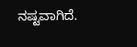ನಷ್ಟವಾಗಿದೆ.